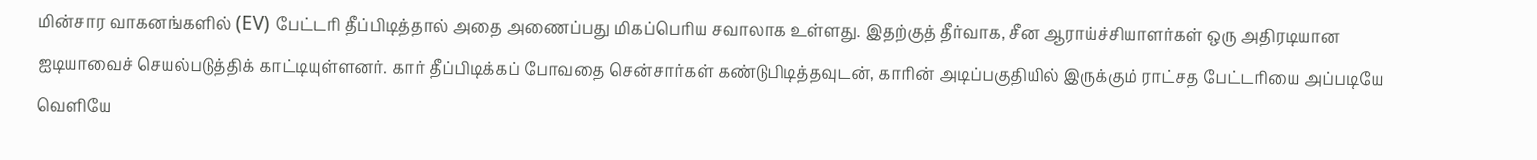மின்சார வாகனங்களில் (EV) பேட்டரி தீப்பிடித்தால் அதை அணைப்பது மிகப்பெரிய சவாலாக உள்ளது. இதற்குத் தீர்வாக, சீன ஆராய்ச்சியாளர்கள் ஒரு அதிரடியான ஐடியாவைச் செயல்படுத்திக் காட்டியுள்ளனர். கார் தீப்பிடிக்கப் போவதை சென்சார்கள் கண்டுபிடித்தவுடன், காரின் அடிப்பகுதியில் இருக்கும் ராட்சத பேட்டரியை அப்படியே வெளியே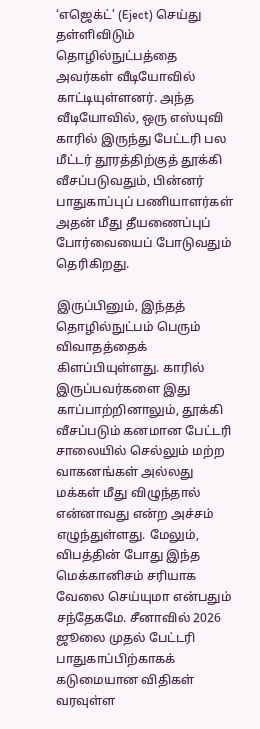‘எஜெக்ட்’ (Eject) செய்து தள்ளிவிடும் தொழில்நுட்பத்தை அவர்கள் வீடியோவில் காட்டியுள்ளனர். அந்த வீடியோவில், ஒரு எஸ்யுவி காரில் இருந்து பேட்டரி பல மீட்டர் தூரத்திற்குத் தூக்கி வீசப்படுவதும், பின்னர் பாதுகாப்புப் பணியாளர்கள் அதன் மீது தீயணைப்புப் போர்வையைப் போடுவதும் தெரிகிறது.

இருப்பினும், இந்தத் தொழில்நுட்பம் பெரும் விவாதத்தைக் கிளப்பியுள்ளது. காரில் இருப்பவர்களை இது காப்பாற்றினாலும், தூக்கி வீசப்படும் கனமான பேட்டரி சாலையில் செல்லும் மற்ற வாகனங்கள் அல்லது மக்கள் மீது விழுந்தால் என்னாவது என்ற அச்சம் எழுந்துள்ளது. மேலும், விபத்தின் போது இந்த மெக்கானிசம் சரியாக வேலை செய்யுமா என்பதும் சந்தேகமே. சீனாவில் 2026 ஜூலை முதல் பேட்டரி பாதுகாப்பிற்காகக் கடுமையான விதிகள் வரவுள்ள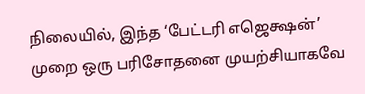நிலையில், இந்த ‘பேட்டரி எஜெக்ஷன்’ முறை ஒரு பரிசோதனை முயற்சியாகவே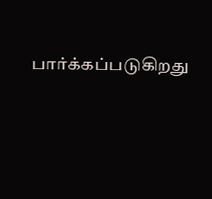பார்க்கப்படுகிறது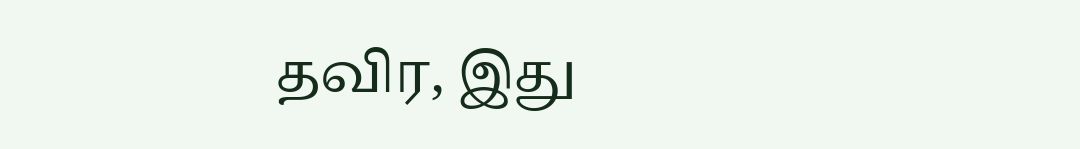தவிர, இது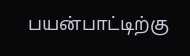பயன்பாட்டிற்கு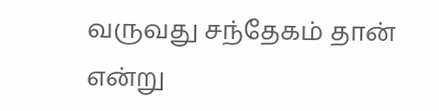வருவது சந்தேகம் தான் என்று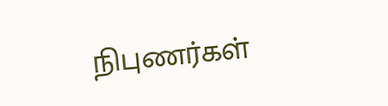நிபுணர்கள்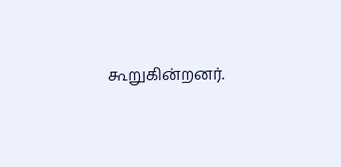கூறுகின்றனர்.